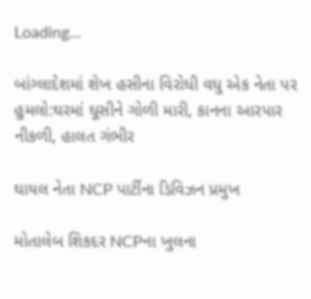Loading...

બાંગ્લાદેશમાં શેખ હસીના વિરોધી વધુ એક નેતા પર હુમલો:ઘરમાં ઘૂસીને ગોળી મારી, કાનના આરપાર નીકળી, હાલત ગંભીર

ઘાયલ નેતા NCP પાર્ટીના ડિવિઝન પ્રમુખ

મોતાલેબ શિકદર NCPના ખુલના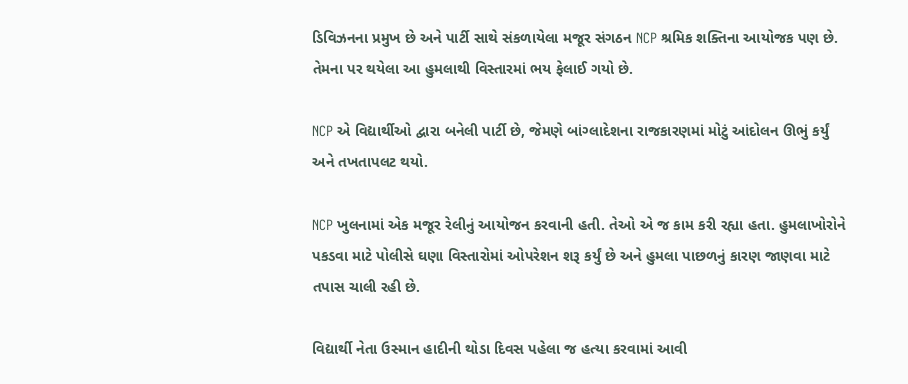ડિવિઝનના પ્રમુખ છે અને પાર્ટી સાથે સંકળાયેલા મજૂર સંગઠન NCP શ્રમિક શક્તિના આયોજક પણ છે. તેમના પર થયેલા આ હુમલાથી વિસ્તારમાં ભય ફેલાઈ ગયો છે.

NCP એ વિદ્યાર્થીઓ દ્વારા બનેલી પાર્ટી છે, જેમણે બાંગ્લાદેશના રાજકારણમાં મોટું આંદોલન ઊભું કર્યું અને તખતાપલટ થયો.

NCP ખુલનામાં એક મજૂર રેલીનું આયોજન કરવાની હતી. તેઓ એ જ કામ કરી રહ્યા હતા. હુમલાખોરોને પકડવા માટે પોલીસે ઘણા વિસ્તારોમાં ઓપરેશન શરૂ કર્યું છે અને હુમલા પાછળનું કારણ જાણવા માટે તપાસ ચાલી રહી છે.

વિદ્યાર્થી નેતા ઉસ્માન હાદીની થોડા દિવસ પહેલા જ હત્યા કરવામાં આવી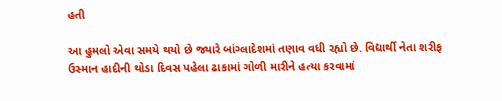હતી

આ હુમલો એવા સમયે થયો છે જ્યારે બાંગ્લાદેશમાં તણાવ વધી રહ્યો છે. વિદ્યાર્થી નેતા શરીફ ઉસ્માન હાદીની થોડા દિવસ પહેલા ઢાકામાં ગોળી મારીને હત્યા કરવામાં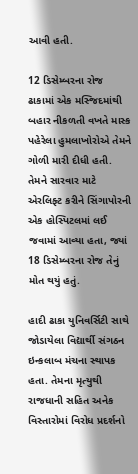આવી હતી.

12 ડિસેમ્બરના રોજ ઢાકામાં એક મસ્જિદમાંથી બહાર નીકળતી વખતે માસ્ક પહેરેલા હુમલાખોરોએ તેમને ગોળી મારી દીધી હતી. તેમને સારવાર માટે એરલિફ્ટ કરીને સિંગાપોરની એક હોસ્પિટલમાં લઈ જવામાં આવ્યા હતા, જ્યાં 18 ડિસેમ્બરના રોજ તેનું મોત થયું હતું.

હાદી ઢાકા યુનિવર્સિટી સાથે જોડાયેલા વિદ્યાર્થી સંગઠન ઇન્કલાબ મંચના સ્થાપક હતા. તેમના મૃત્યુથી રાજધાની સહિત અનેક વિસ્તારોમાં વિરોધ પ્રદર્શનો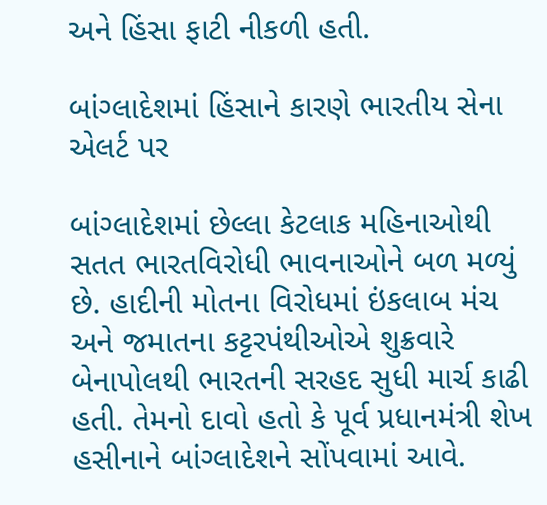અને હિંસા ફાટી નીકળી હતી.

બાંગ્લાદેશમાં હિંસાને કારણે ભારતીય સેના એલર્ટ પર

બાંગ્લાદેશમાં છેલ્લા કેટલાક મહિનાઓથી સતત ભારતવિરોધી ભાવનાઓને બળ મળ્યું છે. હાદીની મોતના વિરોધમાં ઇંકલાબ મંચ અને જમાતના કટ્ટરપંથીઓએ શુક્રવારે બેનાપોલથી ભારતની સરહદ સુધી માર્ચ કાઢી હતી. તેમનો દાવો હતો કે પૂર્વ પ્રધાનમંત્રી શેખ હસીનાને બાંગ્લાદેશને સોંપવામાં આવે.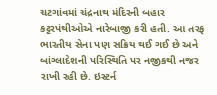ચટગાંવમાં ચંદ્રનાથ મંદિરની બહાર કટ્ટરપંથીઓએ નારેબાજી કરી હતી. આ તરફ ભારતીય સેના પણ સક્રિય થઈ ગઈ છે અને બાંગ્લાદેશની પરિસ્થિતિ પર નજીકથી નજર રાખી રહી છે. ઇસ્ટર્ન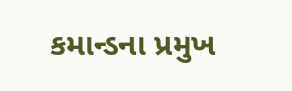કમાન્ડના પ્રમુખ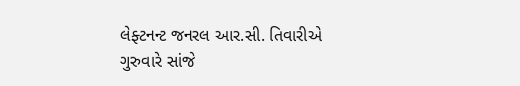લેફ્ટનન્ટ જનરલ આર.સી. તિવારીએ ગુરુવારે સાંજે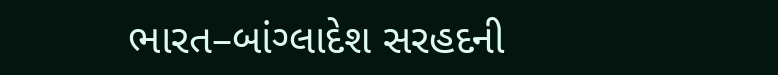ભારત–બાંગ્લાદેશ સરહદની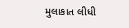મુલાકાત લીધી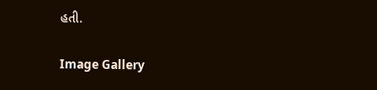હતી.

Image Gallery